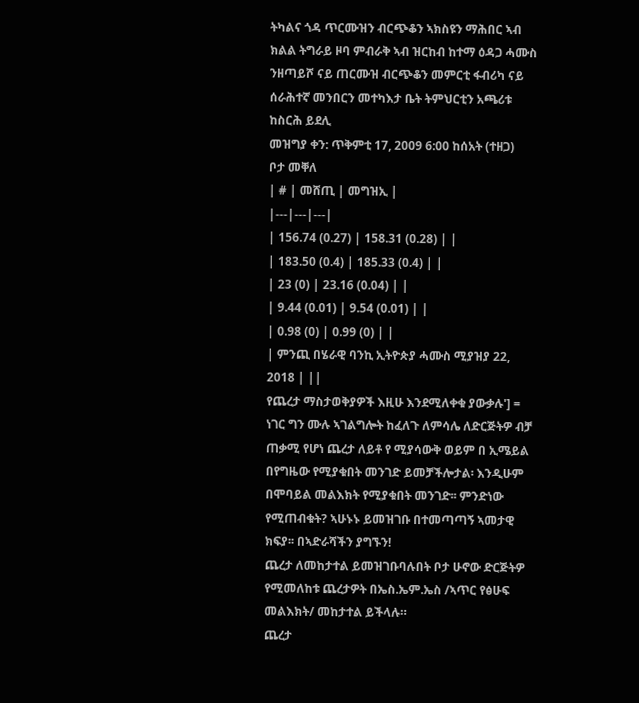ትካልና ጎዳ ጥርሙዝን ብርጭቆን ኣክስዩን ማሕበር ኣብ ክልል ትግራይ ዞባ ምብራቅ ኣብ ዝርከብ ከተማ ዕዳጋ ሓሙስ ንዘጣይሾ ናይ ጠርሙዝ ብርጭቆን መምርቲ ፋብሪካ ናይ ሰራሕተኛ መንበርን መተካእታ ቤት ትምህርቲን አጫሪቱ ከስርሕ ይደሊ
መዝግያ ቀን: ጥቅምቲ 17, 2009 6:00 ከሰአት (ተዘጋ)
ቦታ መቐለ
| # | መሸጢ | መግዝኢ |
|---|---|---|
| 156.74 (0.27) | 158.31 (0.28) | |
| 183.50 (0.4) | 185.33 (0.4) | |
| 23 (0) | 23.16 (0.04) | |
| 9.44 (0.01) | 9.54 (0.01) | |
| 0.98 (0) | 0.99 (0) | |
| ምንጪ በሄራዊ ባንኪ ኢትዮጵያ ሓሙስ ሚያዝያ 22, 2018 | ||
የጨረታ ማስታወቅያዎች እዚሁ እንደሚለቀቁ ያውቃሉ'] = ነገር ግን ሙሉ ኣገልግሎት ከፈለጉ ለምሳሌ ለድርጅትዎ ብቻ ጠቃሚ የሆነ ጨረታ ለይቶ የ ሚያሳውቅ ወይም በ ኢሜይል በየግዜው የሚያቁበት መንገድ ይመቻችሎታል፡ እንዲሁም በሞባይል መልእክት የሚያቁበት መንገድ፡፡ ምንድነው የሚጠብቁት? ኣሁኑኑ ይመዝገቡ በተመጣጣኝ ኣመታዊ ክፍያ፡፡ በኣድራሻችን ያግኙን!
ጨረታ ለመከታተል ይመዝገቡባሉበት ቦታ ሁኖው ድርጅትዎ የሚመለከቱ ጨረታዎት በኤስ.ኤም.ኤስ /ኣጥር የፅሁፍ መልእክት/ መከታተል ይችላሉ።
ጨረታ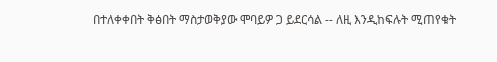በተለቀቀበት ቅፅበት ማስታወቅያው ሞባይዎ ጋ ይደርሳል -- ለዚ እንዲከፍሉት ሚጠየቁት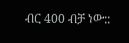ብር 400 ብቻ ነው::